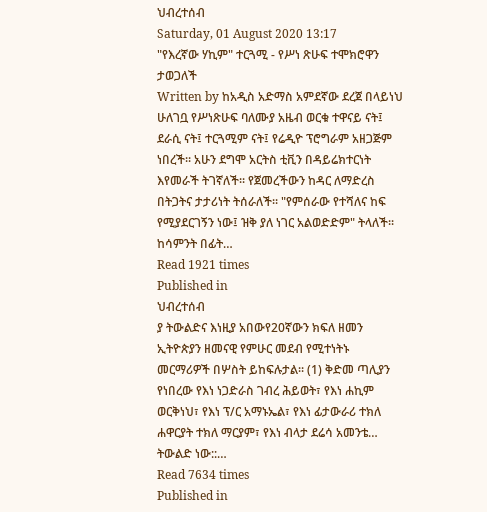ህብረተሰብ
Saturday, 01 August 2020 13:17
"የእረኛው ሃኪም" ተርጓሚ - የሥነ ጽሁፍ ተሞክሮዋን ታወጋለች
Written by ከአዲስ አድማስ አምደኛው ደረጀ በላይነህ
ሁለገቧ የሥነጽሁፍ ባለሙያ አዜብ ወርቁ ተዋናይ ናት፤ ደራሲ ናት፤ ተርጓሚም ናት፤ የሬዲዮ ፕሮግራም አዘጋጅም ነበረች፡፡ አሁን ደግሞ አርትስ ቲቪን በዳይሬክተርነት እየመራች ትገኛለች፡፡ የጀመረችውን ከዳር ለማድረስ በትጋትና ታታሪነት ትሰራለች፡፡ "የምሰራው የተሻለና ከፍ የሚያደርገኝን ነው፤ ዝቅ ያለ ነገር አልወድድም" ትላለች፡፡ ከሳምንት በፊት…
Read 1921 times
Published in
ህብረተሰብ
ያ ትውልድና እነዚያ አበውየ20ኛውን ክፍለ ዘመን ኢትዮጵያን ዘመናዊ የምሁር መደብ የሚተነትኑ መርማሪዎች በሦስት ይከፍሉታል፡፡ (1) ቅድመ ጣሊያን የነበረው የእነ ነጋድራስ ገብረ ሕይወት፣ የእነ ሐኪም ወርቅነህ፣ የእነ ፕ/ር አማኑኤል፣ የእነ ፊታውራሪ ተክለ ሐዋርያት ተክለ ማርያም፣ የእነ ብላታ ደሬሳ አመንቴ… ትውልድ ነው::…
Read 7634 times
Published in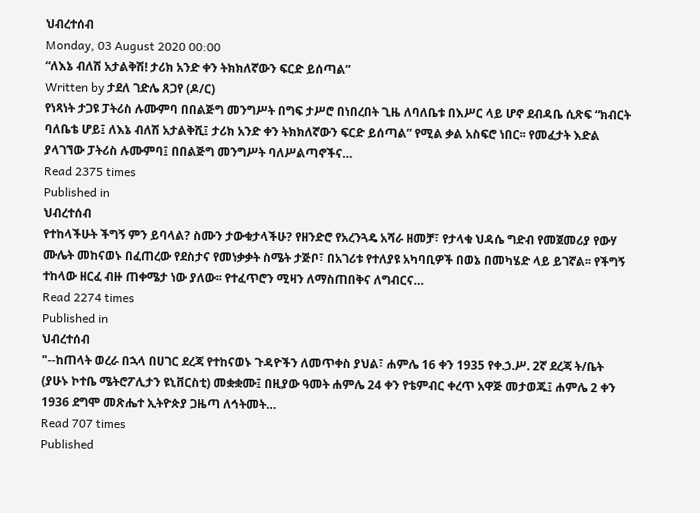ህብረተሰብ
Monday, 03 August 2020 00:00
“ለእኔ ብለሽ አታልቅሽ! ታሪክ አንድ ቀን ትክክለኛውን ፍርድ ይሰጣል”
Written by ታደለ ገድሌ ጸጋየ (ዶ/ር)
የነጻነት ታጋዩ ፓትሪስ ሉሙምባ በበልጅግ መንግሥት በግፍ ታሥሮ በነበረበት ጊዜ ለባለቤቱ በእሥር ላይ ሆኖ ደብዳቤ ሲጽፍ “ክብርት ባለቤቴ ሆይ፤ ለእኔ ብለሽ አታልቅሺ፤ ታሪክ አንድ ቀን ትክክለኛውን ፍርድ ይሰጣል” የሚል ቃል አስፍሮ ነበር፡፡ የመፈታት እድል ያላገኘው ፓትሪስ ሉሙምባ፤ በበልጅግ መንግሥት ባለሥልጣኖችና…
Read 2375 times
Published in
ህብረተሰብ
የተከላችሁት ችግኝ ምን ይባላል? ስሙን ታውቁታላችሁ? የዘንድሮ የአረንጓዴ አሻራ ዘመቻ፣ የታላቁ ህዳሴ ግድብ የመጀመሪያ የውሃ ሙሌት መከናወኑ በፈጠረው የደስታና የመነቃቃት ስሜት ታጅቦ፣ በአገሪቱ የተለያዩ አካባቢዎች በወኔ በመካሄድ ላይ ይገኛል፡፡ የችግኝ ተከላው ዘርፈ ብዙ ጠቀሜታ ነው ያለው፡፡ የተፈጥሮን ሚዛን ለማስጠበቅና ለግብርና…
Read 2274 times
Published in
ህብረተሰብ
"--ከጠላት ወረራ በኋላ በሀገር ደረጃ የተከናወኑ ጉዳዮችን ለመጥቀስ ያህል፣ ሐምሌ 16 ቀን 1935 የቀ.ኃ.ሥ. 2ኛ ደረጃ ት/ቤት (ያሁኑ ኮተቤ ሜትሮፖሊታን ዩኒቨርስቲ) መቋቋሙ፤ በዚያው ዓመት ሐምሌ 24 ቀን የቴምብር ቀረጥ አዋጅ መታወጁ፤ ሐምሌ 2 ቀን 1936 ደግሞ መጽሔተ ኢትዮጵያ ጋዜጣ ለኅትመት…
Read 707 times
Published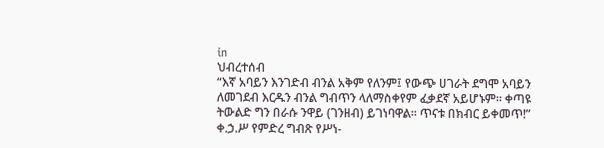in
ህብረተሰብ
“እኛ አባይን እንገድብ ብንል አቅም የለንም፤ የውጭ ሀገራት ደግሞ አባይን ለመገደብ እርዱን ብንል ግብጥን ላለማስቀየም ፈቃደኛ አይሆኑም፡፡ ቀጣዩ ትውልድ ግን በራሱ ንዋይ (ገንዘብ) ይገነባዋል፡፡ ጥናቱ በክብር ይቀመጥ!” ቀ.ኃ.ሥ የምድረ ግብጽ የሥነ-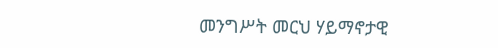መንግሥት መርህ ሃይማኖታዊ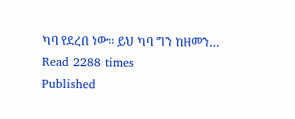ካባ የደረበ ነው፡፡ ይህ ካባ ግን ከዘመን…
Read 2288 times
Published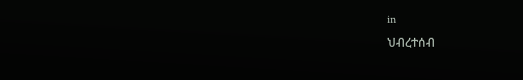in
ህብረተሰብ